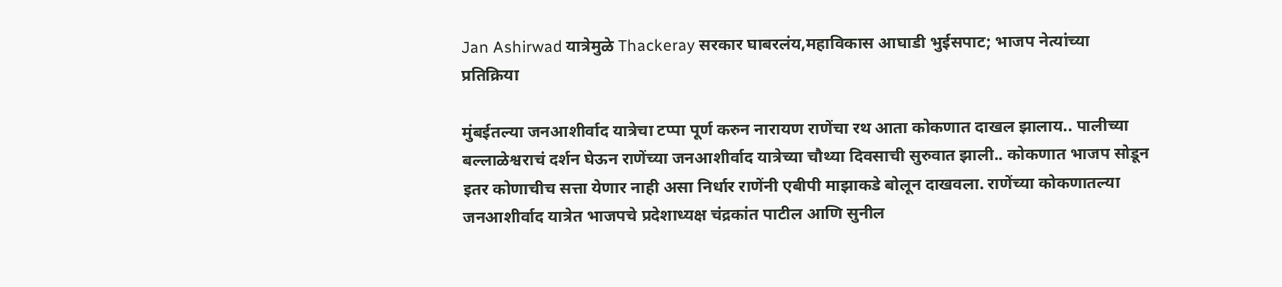Jan Ashirwad यात्रेमुळे Thackeray सरकार घाबरलंय,महाविकास आघाडी भुईसपाट; भाजप नेत्यांच्या प्रतिक्रिया

मुंबईतल्या जनआशीर्वाद यात्रेचा टप्पा पूर्ण करुन नारायण राणेंचा रथ आता कोकणात दाखल झालाय.. पालीच्या बल्लाळेश्वराचं दर्शन घेऊन राणेंच्या जनआशीर्वाद यात्रेच्या चौथ्या दिवसाची सुरुवात झाली.. कोकणात भाजप सोडून इतर कोणाचीच सत्ता येणार नाही असा निर्धार राणेंनी एबीपी माझाकडे बोलून दाखवला. राणेंच्या कोकणातल्या जनआशीर्वाद यात्रेत भाजपचे प्रदेशाध्यक्ष चंद्रकांत पाटील आणि सुनील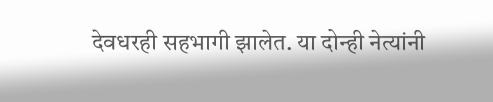देवधरही सहभागी झालेत. या दोन्ही नेत्यांनी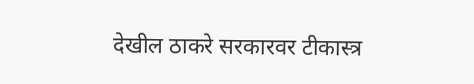देखील ठाकरे सरकारवर टीकास्त्र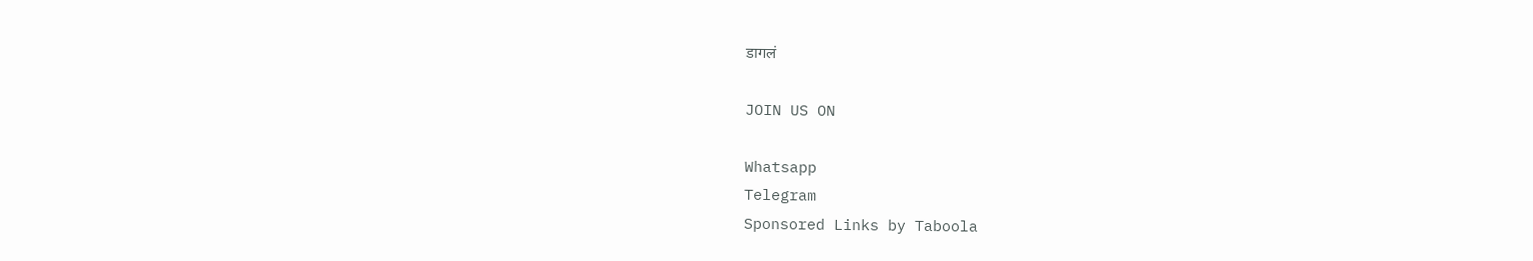डागलं

JOIN US ON

Whatsapp
Telegram
Sponsored Links by Taboola